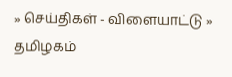» செய்திகள் - விளையாட்டு » தமிழகம்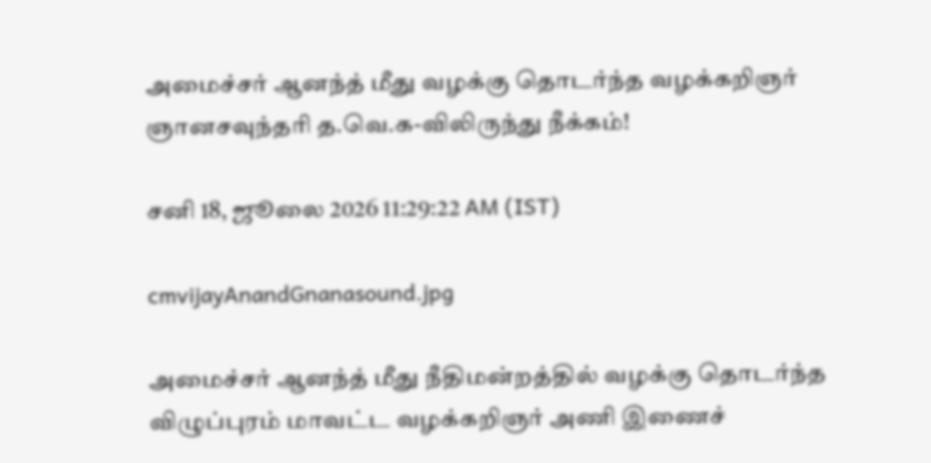அமைச்சர் ஆனந்த் மீது வழக்கு தொடர்ந்த வழக்கறிஞர் ஞானசவுந்தரி த.வெ.க-விலிருந்து நீக்கம்!

சனி 18, ஜூலை 2026 11:29:22 AM (IST)

cmvijayAnandGnanasound.jpg

அமைச்சர் ஆனந்த் மீது நீதிமன்றத்தில் வழக்கு தொடர்ந்த விழுப்புரம் மாவட்ட வழக்கறிஞர் அணி இணைச்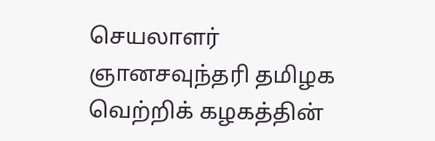செயலாளர் ஞானசவுந்தரி தமிழக வெற்றிக் கழகத்தின்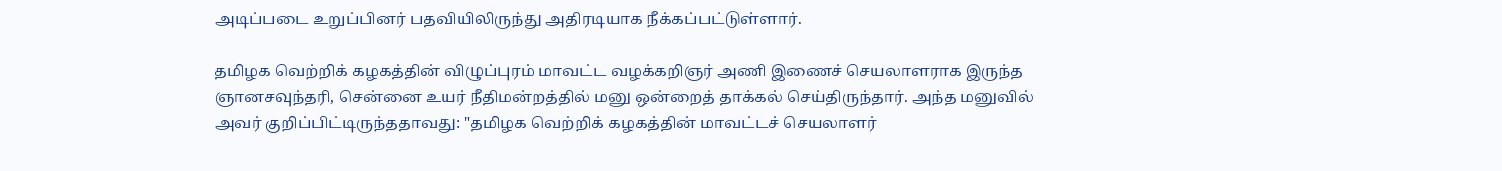அடிப்படை உறுப்பினர் பதவியிலிருந்து அதிரடியாக நீக்கப்பட்டுள்ளார்.

தமிழக வெற்றிக் கழகத்தின் விழுப்புரம் மாவட்ட வழக்கறிஞர் அணி இணைச் செயலாளராக இருந்த ஞானசவுந்தரி, சென்னை உயர் நீதிமன்றத்தில் மனு ஒன்றைத் தாக்கல் செய்திருந்தார். அந்த மனுவில் அவர் குறிப்பிட்டிருந்ததாவது: "தமிழக வெற்றிக் கழகத்தின் மாவட்டச் செயலாளர்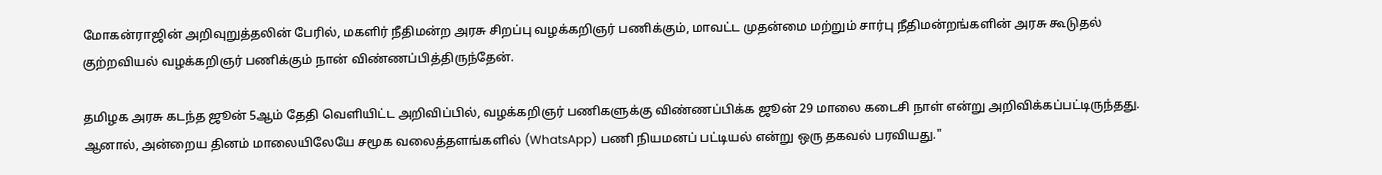மோகன்ராஜின் அறிவுறுத்தலின் பேரில், மகளிர் நீதிமன்ற அரசு சிறப்பு வழக்கறிஞர் பணிக்கும், மாவட்ட முதன்மை மற்றும் சார்பு நீதிமன்றங்களின் அரசு கூடுதல் குற்றவியல் வழக்கறிஞர் பணிக்கும் நான் விண்ணப்பித்திருந்தேன்.

தமிழக அரசு கடந்த ஜூன் 5ஆம் தேதி வெளியிட்ட அறிவிப்பில், வழக்கறிஞர் பணிகளுக்கு விண்ணப்பிக்க ஜூன் 29 மாலை கடைசி நாள் என்று அறிவிக்கப்பட்டிருந்தது. ஆனால், அன்றைய தினம் மாலையிலேயே சமூக வலைத்தளங்களில் (WhatsApp) பணி நியமனப் பட்டியல் என்று ஒரு தகவல் பரவியது."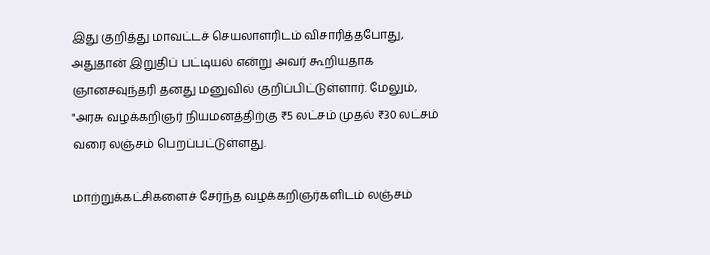இது குறித்து மாவட்டச் செயலாளரிடம் விசாரித்தபோது, அதுதான் இறுதிப் பட்டியல் என்று அவர் கூறியதாக ஞானசவுந்தரி தனது மனுவில் குறிப்பிட்டுள்ளார். மேலும், "அரசு வழக்கறிஞர் நியமனத்திற்கு ₹5 லட்சம் முதல் ₹30 லட்சம் வரை லஞ்சம் பெறப்பட்டுள்ளது.

மாற்றுக்கட்சிகளைச் சேர்ந்த வழக்கறிஞர்களிடம் லஞ்சம்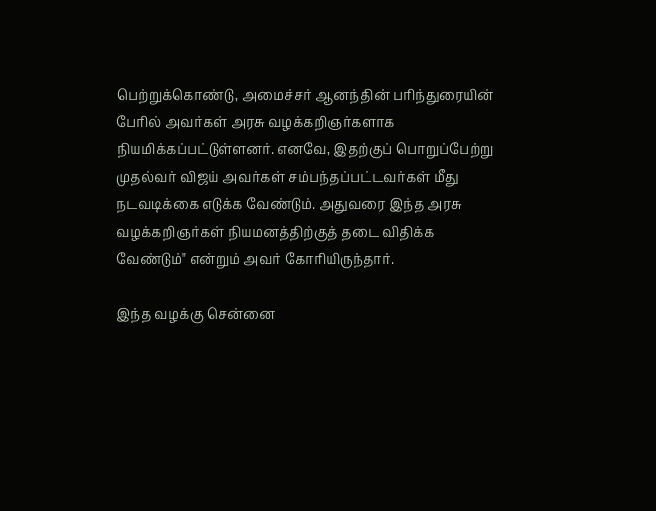பெற்றுக்கொண்டு, அமைச்சர் ஆனந்தின் பரிந்துரையின் பேரில் அவர்கள் அரசு வழக்கறிஞர்களாக நியமிக்கப்பட்டுள்ளனர். எனவே, இதற்குப் பொறுப்பேற்று முதல்வர் விஜய் அவர்கள் சம்பந்தப்பட்டவர்கள் மீது நடவடிக்கை எடுக்க வேண்டும். அதுவரை இந்த அரசு வழக்கறிஞர்கள் நியமனத்திற்குத் தடை விதிக்க வேண்டும்" என்றும் அவர் கோரியிருந்தார்.

இந்த வழக்கு சென்னை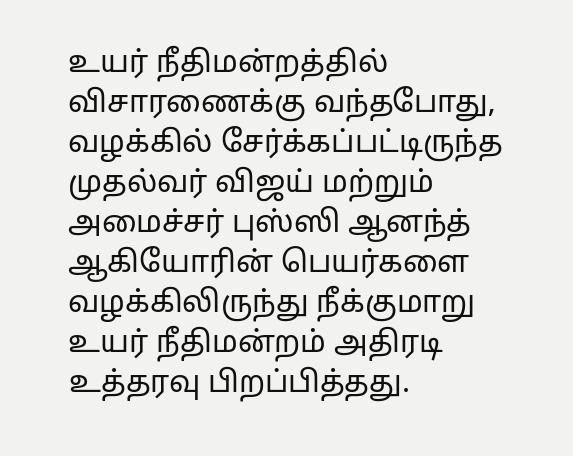உயர் நீதிமன்றத்தில் விசாரணைக்கு வந்தபோது, வழக்கில் சேர்க்கப்பட்டிருந்த முதல்வர் விஜய் மற்றும் அமைச்சர் புஸ்ஸி ஆனந்த் ஆகியோரின் பெயர்களை வழக்கிலிருந்து நீக்குமாறு உயர் நீதிமன்றம் அதிரடி உத்தரவு பிறப்பித்தது.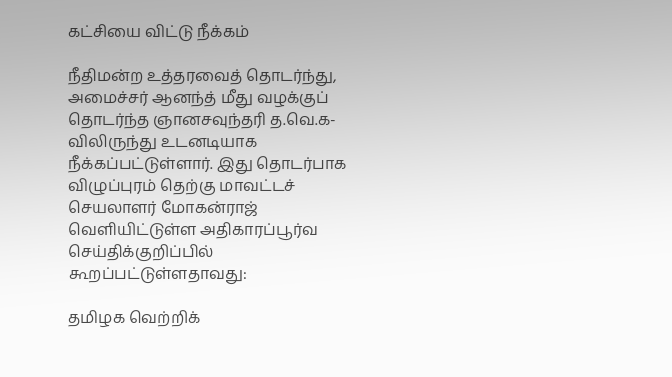கட்சியை விட்டு நீக்கம்

நீதிமன்ற உத்தரவைத் தொடர்ந்து, அமைச்சர் ஆனந்த் மீது வழக்குப் தொடர்ந்த ஞானசவுந்தரி த.வெ.க-விலிருந்து உடனடியாக நீக்கப்பட்டுள்ளார். இது தொடர்பாக விழுப்புரம் தெற்கு மாவட்டச் செயலாளர் மோகன்ராஜ் வெளியிட்டுள்ள அதிகாரப்பூர்வ செய்திக்குறிப்பில் கூறப்பட்டுள்ளதாவது:

தமிழக வெற்றிக்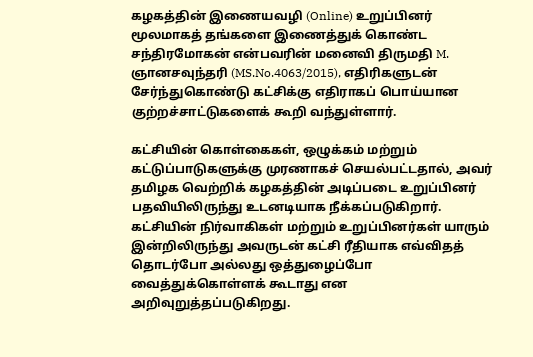கழகத்தின் இணையவழி (Online) உறுப்பினர் மூலமாகத் தங்களை இணைத்துக் கொண்ட சந்திரமோகன் என்பவரின் மனைவி திருமதி M. ஞானசவுந்தரி (MS.No.4063/2015), எதிரிகளுடன் சேர்ந்துகொண்டு கட்சிக்கு எதிராகப் பொய்யான குற்றச்சாட்டுகளைக் கூறி வந்துள்ளார்.

கட்சியின் கொள்கைகள், ஒழுக்கம் மற்றும் கட்டுப்பாடுகளுக்கு முரணாகச் செயல்பட்டதால், அவர் தமிழக வெற்றிக் கழகத்தின் அடிப்படை உறுப்பினர் பதவியிலிருந்து உடனடியாக நீக்கப்படுகிறார்.    கட்சியின் நிர்வாகிகள் மற்றும் உறுப்பினர்கள் யாரும் இன்றிலிருந்து அவருடன் கட்சி ரீதியாக எவ்விதத் தொடர்போ அல்லது ஒத்துழைப்போ வைத்துக்கொள்ளக் கூடாது என அறிவுறுத்தப்படுகிறது.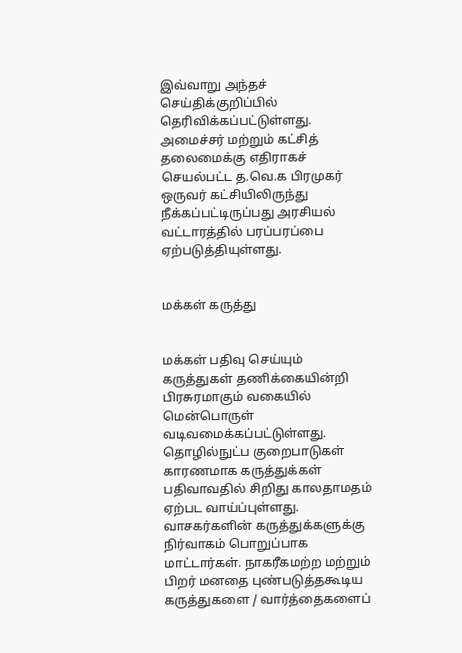இவ்வாறு அந்தச் செய்திக்குறிப்பில் தெரிவிக்கப்பட்டுள்ளது. அமைச்சர் மற்றும் கட்சித் தலைமைக்கு எதிராகச் செயல்பட்ட த.வெ.க பிரமுகர் ஒருவர் கட்சியிலிருந்து நீக்கப்பட்டிருப்பது அரசியல் வட்டாரத்தில் பரப்பரப்பை ஏற்படுத்தியுள்ளது.


மக்கள் கருத்து


மக்கள் பதிவு செய்யும் கருத்துகள் தணிக்கையின்றி பிரசுரமாகும் வகையில் மென்பொருள் வடிவமைக்கப்பட்டுள்ளது. தொழில்நுட்ப குறைபாடுகள் காரணமாக கருத்துக்கள் பதிவாவதில் சிறிது காலதாமதம் ஏற்பட வாய்ப்புள்ளது. வாசகர்களின் கருத்துக்களுக்கு நிர்வாகம் பொறுப்பாக மாட்டார்கள். நாகரீகமற்ற மற்றும் பிறர் மனதை புண்படுத்தகூடிய கருத்துகளை / வார்த்தைகளைப்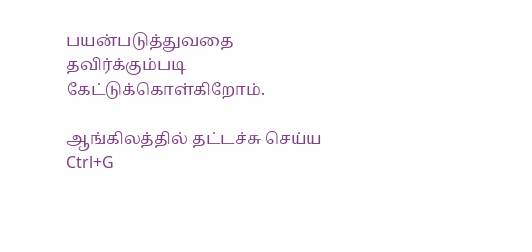பயன்படுத்துவதை தவிர்க்கும்படி கேட்டுக்கொள்கிறோம்.

ஆங்கிலத்தில் தட்டச்சு செய்ய Ctrl+G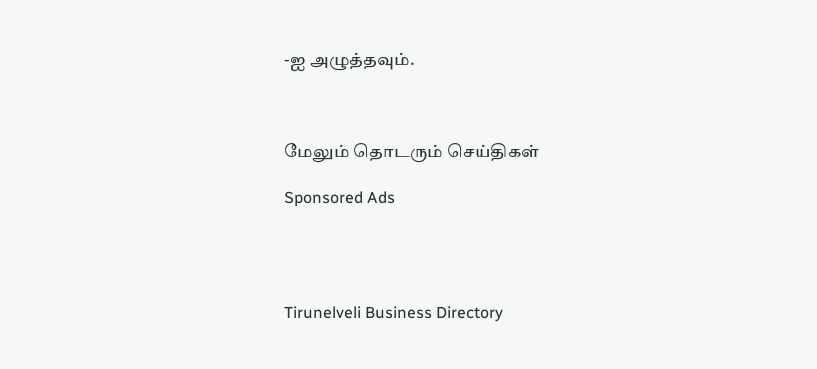-ஐ அழுத்தவும்.



மேலும் தொடரும் செய்திகள்

Sponsored Ads




Tirunelveli Business Directory